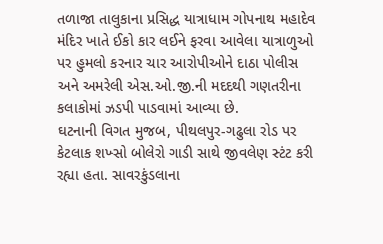તળાજા તાલુકાના પ્રસિદ્ધ યાત્રાધામ ગોપનાથ મહાદેવ મંદિર ખાતે ઈકો કાર લઈને ફરવા આવેલા યાત્રાળુઓ પર હુમલો કરનાર ચાર આરોપીઓને દાઠા પોલીસ અને અમરેલી એસ.ઓ.જી.ની મદદથી ગણતરીના કલાકોમાં ઝડપી પાડવામાં આવ્યા છે.
ઘટનાની વિગત મુજબ, પીથલપુર-ગઢુલા રોડ પર કેટલાક શખ્સો બોલેરો ગાડી સાથે જીવલેણ સ્ટંટ કરી રહ્યા હતા. સાવરકુંડલાના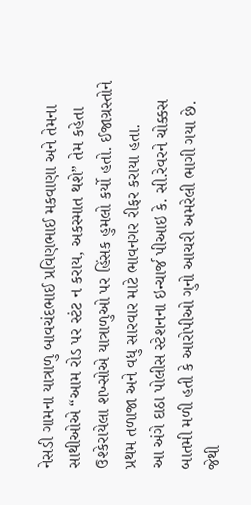નેસડી ગામના યાત્રાળુ બાવચંદભાઈ પ્રવિણભાઈ મકવાણા અને તેમના સાથીઓએ “આમ રોડ પર સ્ટંટ ન કરાય, અકસ્માત થશે” તેમ કહેતા ઉશ્કેરાયેલા શખ્સોએ યાત્રાળુઓ પર હિંસક હુમલો કર્યો હતો. ઈજાગ્રસ્તોને પ્રથમ તળાજા અને વધુ સારવાર માટે ભાવનગર રીફર કરાયા હતા.
આ અંગે દાઠા પોલીસ સ્ટેશનના ઇન્ચાર્જ પીઆઇ કે. સી.રેવરને ચોક્કસ બાતમી મળી હતી કે આરોપીઓ ગુનો આચરી અમરેલી ભાગી ગયા છે. જેથી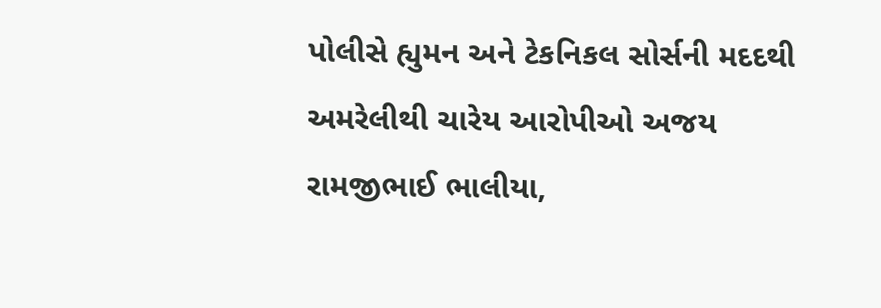પોલીસે હ્યુમન અને ટેકનિકલ સોર્સની મદદથી અમરેલીથી ચારેય આરોપીઓ અજય રામજીભાઈ ભાલીયા,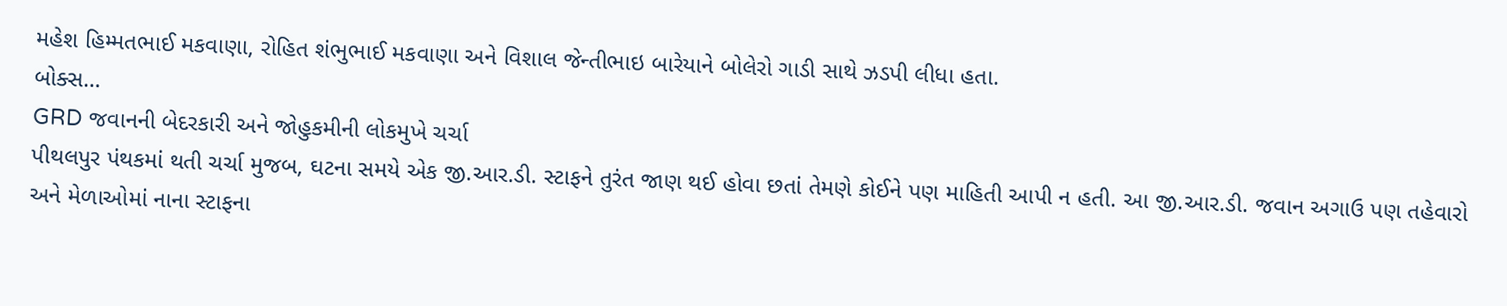મહેશ હિમ્મતભાઈ મકવાણા, રોહિત શંભુભાઈ મકવાણા અને વિશાલ જેન્તીભાઇ બારેયાને બોલેરો ગાડી સાથે ઝડપી લીધા હતા.
બોક્સ…
GRD જવાનની બેદરકારી અને જોહુકમીની લોકમુખે ચર્ચા
પીથલપુર પંથકમાં થતી ચર્ચા મુજબ, ઘટના સમયે એક જી.આર.ડી. સ્ટાફને તુરંત જાણ થઈ હોવા છતાં તેમણે કોઈને પણ માહિતી આપી ન હતી. આ જી.આર.ડી. જવાન અગાઉ પણ તહેવારો અને મેળાઓમાં નાના સ્ટાફના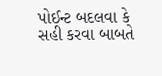પોઈન્ટ બદલવા કે સહી કરવા બાબતે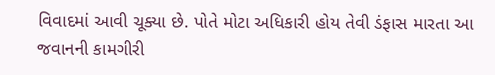વિવાદમાં આવી ચૂક્યા છે. પોતે મોટા અધિકારી હોય તેવી ડંફાસ મારતા આ જવાનની કામગીરી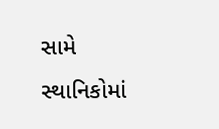સામે સ્થાનિકોમાં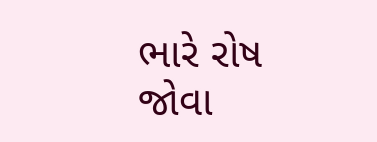ભારે રોષ જોવા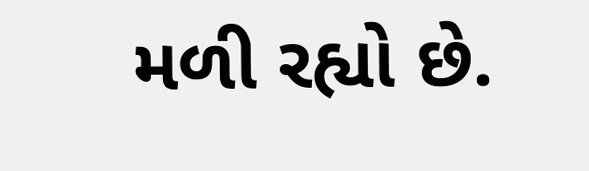મળી રહ્યો છે.